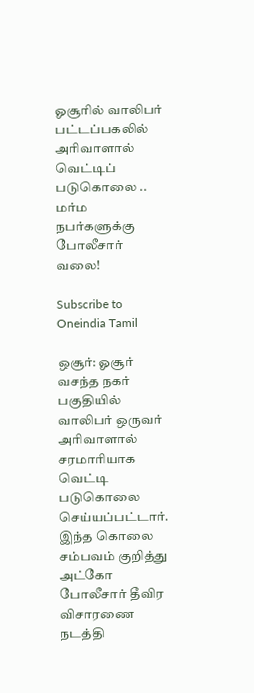ஓசூரில் வாலிபர் பட்டப்பகலில் அரிவாளால் வெட்டிப் படுகொலை .. மர்ம நபர்களுக்கு போலீசார் வலை!

Subscribe to Oneindia Tamil

ஒசூர்: ஓசூர் வசந்த நகர் பகுதியில் வாலிபர் ஒருவர் அரிவாளால் சரமாரியாக வெட்டி படுகொலை செய்யப்பட்டார். இந்த கொலை சம்பவம் குறித்து அட்கோ போலீசார் தீவிர விசாரணை நடத்தி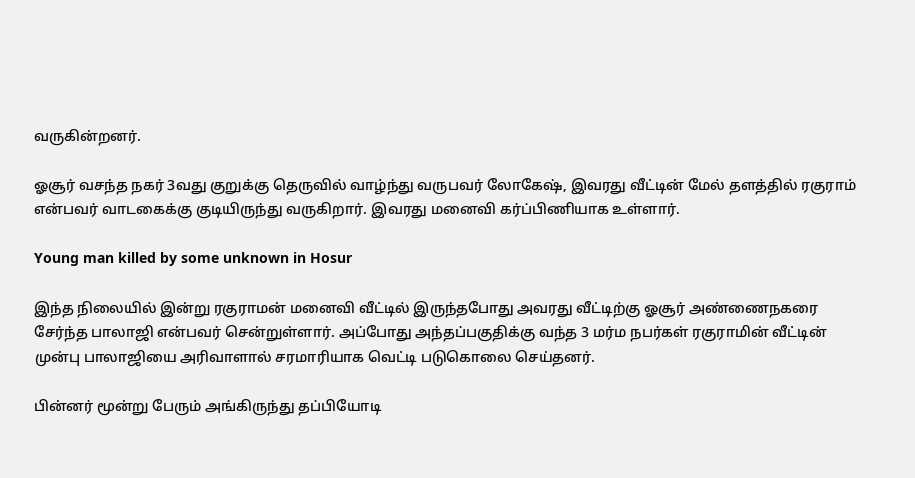வருகின்றனர்.

ஓசூர் வசந்த நகர் 3வது குறுக்கு தெருவில் வாழ்ந்து வருபவர் லோகேஷ், இவரது வீட்டின் மேல் தளத்தில் ரகுராம் என்பவர் வாடகைக்கு குடியிருந்து வருகிறார். இவரது மனைவி கர்ப்பிணியாக உள்ளார்.

Young man killed by some unknown in Hosur

இந்த நிலையில் இன்று ரகுராமன் மனைவி வீட்டில் இருந்தபோது அவரது வீட்டிற்கு ஓசூர் அண்ணைநகரை சேர்ந்த பாலாஜி என்பவர் சென்றுள்ளார். அப்போது அந்தப்பகுதிக்கு வந்த 3 மர்ம நபர்கள் ரகுராமின் வீட்டின் முன்பு பாலாஜியை அரிவாளால் சரமாரியாக வெட்டி படுகொலை செய்தனர்.

பின்னர் மூன்று பேரும் அங்கிருந்து தப்பியோடி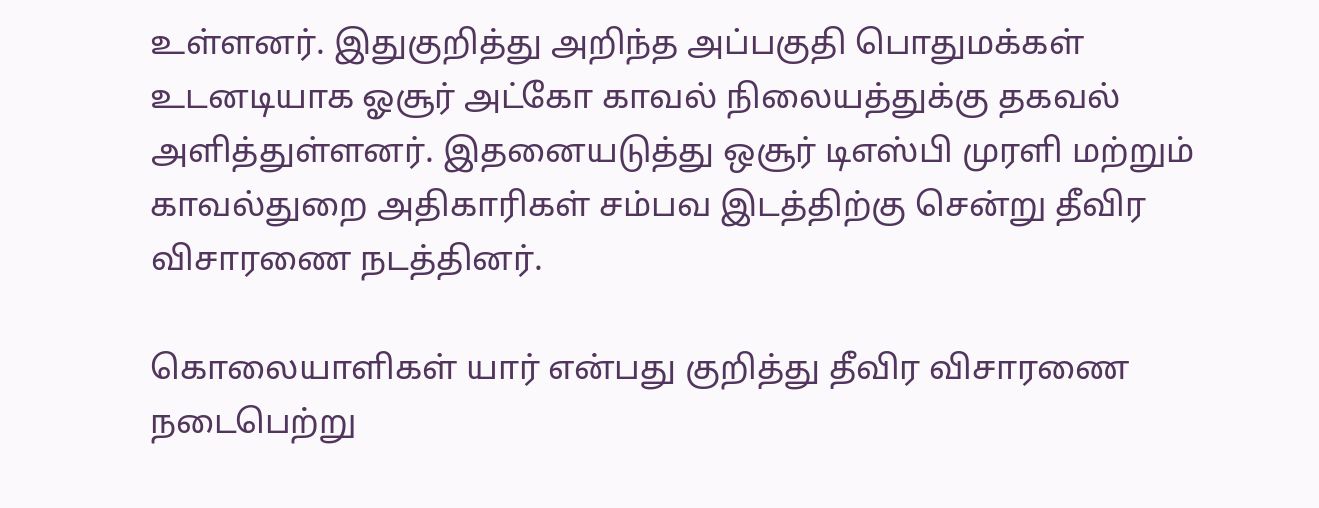உள்ளனர். இதுகுறித்து அறிந்த அப்பகுதி பொதுமக்கள் உடனடியாக ஓசூர் அட்கோ காவல் நிலையத்துக்கு தகவல் அளித்துள்ளனர். இதனையடுத்து ஒசூர் டிஎஸ்பி முரளி மற்றும் காவல்துறை அதிகாரிகள் சம்பவ இடத்திற்கு சென்று தீவிர விசாரணை நடத்தினர்.

கொலையாளிகள் யார் என்பது குறித்து தீவிர விசாரணை நடைபெற்று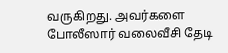வருகிறது. அவர்களை போலீஸார் வலைவீசி தேடி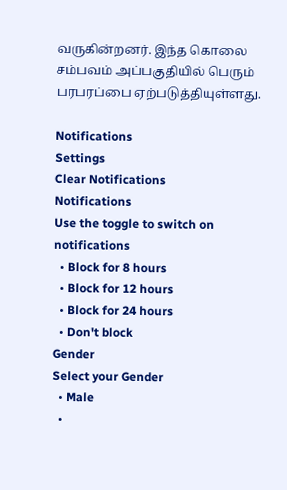வருகின்றனர். இந்த கொலை சம்பவம் அப்பகுதியில் பெரும் பரபரப்பை ஏற்படுத்தியுள்ளது.

Notifications
Settings
Clear Notifications
Notifications
Use the toggle to switch on notifications
  • Block for 8 hours
  • Block for 12 hours
  • Block for 24 hours
  • Don't block
Gender
Select your Gender
  • Male
  •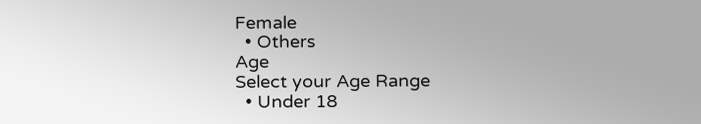Female
  • Others
Age
Select your Age Range
  • Under 18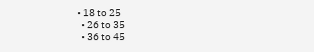• 18 to 25
  • 26 to 35
  • 36 to 45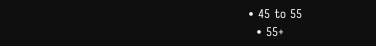• 45 to 55
  • 55+